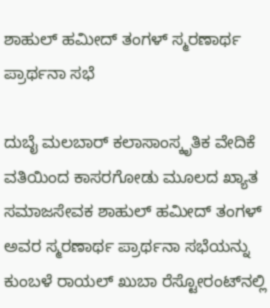ಶಾಹುಲ್ ಹಮೀದ್ ತಂಗಳ್ ಸ್ಮರಣಾರ್ಥ ಪ್ರಾರ್ಥನಾ ಸಭೆ

ದುಬೈ ಮಲಬಾರ್ ಕಲಾಸಾಂಸ್ಕೃತಿಕ ವೇದಿಕೆ ವತಿಯಿಂದ ಕಾಸರಗೋಡು ಮೂಲದ ಖ್ಯಾತ ಸಮಾಜಸೇವಕ ಶಾಹುಲ್ ಹಮೀದ್ ತಂಗಳ್ ಅವರ ಸ್ಮರಣಾರ್ಥ ಪ್ರಾರ್ಥನಾ ಸಭೆಯನ್ನು ಕುಂಬಳೆ ರಾಯಲ್ ಖುಬಾ ರೆಸ್ಟೋರಂಟ್‌ನಲ್ಲಿ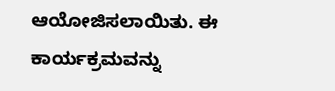ಆಯೋಜಿಸಲಾಯಿತು. ಈ ಕಾರ್ಯಕ್ರಮವನ್ನು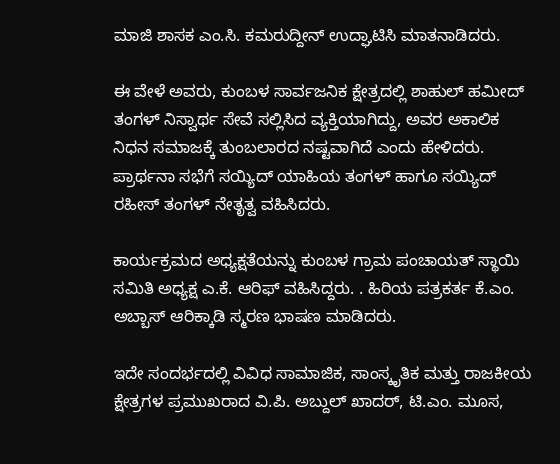ಮಾಜಿ ಶಾಸಕ ಎಂ.ಸಿ. ಕಮರುದ್ದೀನ್ ಉದ್ಘಾಟಿಸಿ ಮಾತನಾಡಿದರು.

ಈ ವೇಳೆ ಅವರು, ಕುಂಬಳ ಸಾರ್ವಜನಿಕ ಕ್ಷೇತ್ರದಲ್ಲಿ ಶಾಹುಲ್ ಹಮೀದ್ ತಂಗಳ್ ನಿಸ್ವಾರ್ಥ ಸೇವೆ ಸಲ್ಲಿಸಿದ ವ್ಯಕ್ತಿಯಾಗಿದ್ದು, ಅವರ ಅಕಾಲಿಕ ನಿಧನ ಸಮಾಜಕ್ಕೆ ತುಂಬಲಾರದ ನಷ್ಟವಾಗಿದೆ ಎಂದು ಹೇಳಿದರು. ಪ್ರಾರ್ಥನಾ ಸಭೆಗೆ ಸಯ್ಯಿದ್ ಯಾಹಿಯ ತಂಗಳ್ ಹಾಗೂ ಸಯ್ಯಿದ್ ರಹೀಸ್ ತಂಗಳ್ ನೇತೃತ್ವ ವಹಿಸಿದರು.

ಕಾರ್ಯಕ್ರಮದ ಅಧ್ಯಕ್ಷತೆಯನ್ನು ಕುಂಬಳ ಗ್ರಾಮ ಪಂಚಾಯತ್ ಸ್ಥಾಯಿ ಸಮಿತಿ ಅಧ್ಯಕ್ಷ ಎ.ಕೆ. ಆರಿಫ್ ವಹಿಸಿದ್ದರು. . ಹಿರಿಯ ಪತ್ರಕರ್ತ ಕೆ.ಎಂ. ಅಬ್ಬಾಸ್ ಆರಿಕ್ಕಾಡಿ ಸ್ಮರಣ ಭಾಷಣ ಮಾಡಿದರು.

ಇದೇ ಸಂದರ್ಭದಲ್ಲಿ ವಿವಿಧ ಸಾಮಾಜಿಕ, ಸಾಂಸ್ಕೃತಿಕ ಮತ್ತು ರಾಜಕೀಯ ಕ್ಷೇತ್ರಗಳ ಪ್ರಮುಖರಾದ ವಿ.ಪಿ. ಅಬ್ದುಲ್ ಖಾದರ್, ಟಿ.ಎಂ. ಮೂಸ,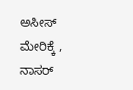ಅಸೀಸ್ ಮೇರಿಕ್ಕೆ , ನಾಸರ್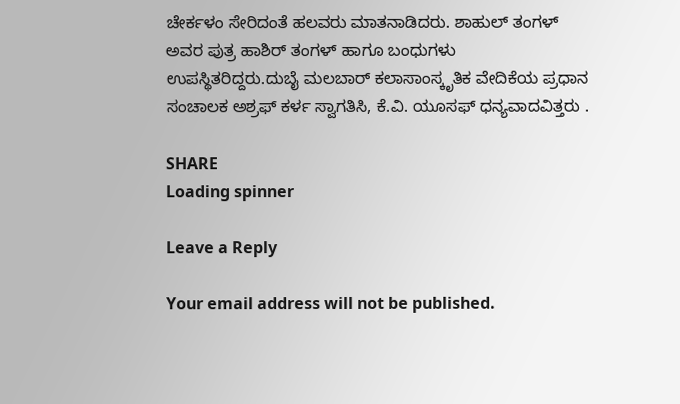ಚೇರ್ಕಳಂ ಸೇರಿದಂತೆ ಹಲವರು ಮಾತನಾಡಿದರು. ಶಾಹುಲ್ ತಂಗಳ್ ಅವರ ಪುತ್ರ ಹಾಶಿರ್ ತಂಗಳ್ ಹಾಗೂ ಬಂಧುಗಳು ಉಪಸ್ಥಿತರಿದ್ದರು.ದುಬೈ ಮಲಬಾರ್ ಕಲಾಸಾಂಸ್ಕೃತಿಕ ವೇದಿಕೆಯ ಪ್ರಧಾನ ಸಂಚಾಲಕ ಅಶ್ರಫ್ ಕರ್ಳ ಸ್ವಾಗತಿಸಿ, ಕೆ.ವಿ. ಯೂಸಫ್ ಧನ್ಯವಾದವಿತ್ತರು .

SHARE
Loading spinner

Leave a Reply

Your email address will not be published.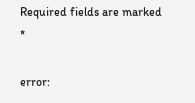Required fields are marked *

error: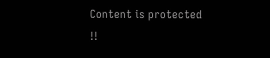Content is protected !!